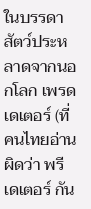ในบรรดาสัตว์ประหลาดจากนอกโลก เพรดเดเตอร์ (ที่คนไทยอ่านผิดว่า พรีเดเตอร์ กัน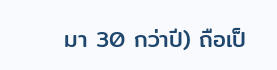มา 30 กว่าปี) ถือเป็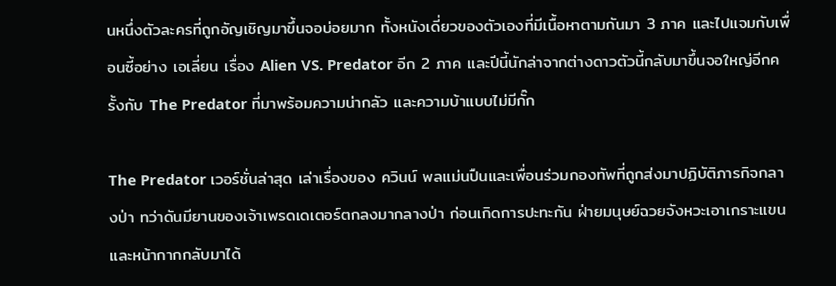นหนึ่งตัวละครที่ถูกอัญเชิญมาขึ้นจอบ่อยมาก ทั้งหนังเดี่ยวของตัวเองที่มีเนื้อหาตามกันมา 3 ภาค และไปแจมกับเพื่อนซี้อย่าง เอเลี่ยน เรื่อง Alien VS. Predator อีก 2 ภาค และปีนี้นักล่าจากต่างดาวตัวนี้กลับมาขึ้นจอใหญ่อีกครั้งกับ The Predator ที่มาพร้อมความน่ากลัว และความบ้าแบบไม่มีกั๊ก

The Predator เวอร์ชั่นล่าสุด เล่าเรื่องของ ควินน์ พลแม่นปืนและเพื่อนร่วมกองทัพที่ถูกส่งมาปฏิบัติภารกิจกลางป่า ทว่าดันมียานของเจ้าเพรดเดเตอร์ตกลงมากลางป่า ก่อนเกิดการปะทะกัน ฝ่ายมนุษย์ฉวยจังหวะเอาเกราะแขนและหน้ากากกลับมาได้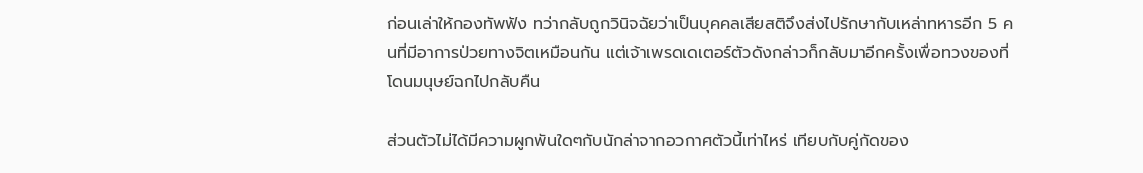ก่อนเล่าให้กองทัพฟัง ทว่ากลับถูกวินิจฉัยว่าเป็นบุคคลเสียสติจึงส่งไปรักษากับเหล่าทหารอีก 5 คนที่มีอาการป่วยทางจิตเหมือนกัน แต่เจ้าเพรดเดเตอร์ตัวดังกล่าวก็กลับมาอีกครั้งเพื่อทวงของที่โดนมนุษย์ฉกไปกลับคืน

ส่วนตัวไม่ได้มีความผูกพันใดๆกับนักล่าจากอวกาศตัวนี้เท่าไหร่ เทียบกับคู่กัดของ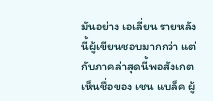มันอย่าง เอเลี่ยน รายหลังนี้ผู้เขียนชอบมากกว่า แต่กับภาคล่าสุดนี้พอสังเกตเห็นชื่อของ เชน แบล็ค ผู้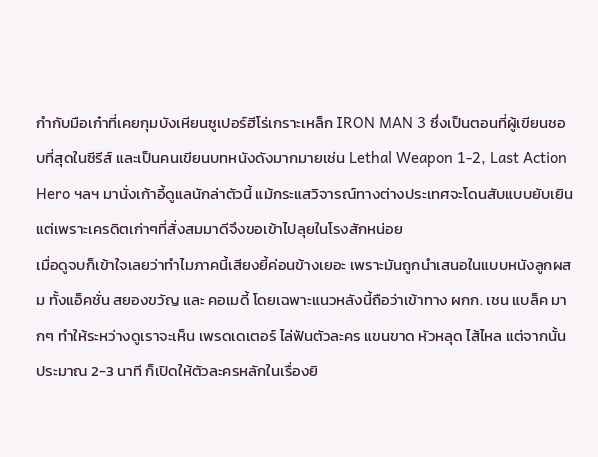กำกับมือเก๋าที่เคยกุมบังเหียนซูเปอร์ฮีโร่เกราะเหล็ก IRON MAN 3 ซึ่งเป็นตอนที่ผู้เขียนชอบที่สุดในซีรีส์ และเป็นคนเขียนบทหนังดังมากมายเช่น Lethal Weapon 1-2, Last Action Hero ฯลฯ มานั่งเก้าอี้ดูแลนักล่าตัวนี้ แม้กระแสวิจารณ์ทางต่างประเทศจะโดนสับแบบยับเยิน แต่เพราะเครดิตเก่าๆที่สั่งสมมาดีจึงขอเข้าไปลุยในโรงสักหน่อย
เมื่อดูจบก็เข้าใจเลยว่าทำไมภาคนี้เสียงยี้ค่อนข้างเยอะ เพราะมันถูกนำเสนอในแบบหนังลูกผสม ทั้งแอ็คชั่น สยองขวัญ และ คอเมดี้ โดยเฉพาะแนวหลังนี้ถือว่าเข้าทาง ผกก. เชน แบล็ค มากๆ ทำให้ระหว่างดูเราจะเห็น เพรดเดเตอร์ ไล่ฟันตัวละคร แขนขาด หัวหลุด ไส้ไหล แต่จากนั้นประมาณ 2-3 นาที ก็เปิดให้ตัวละครหลักในเรื่องยิ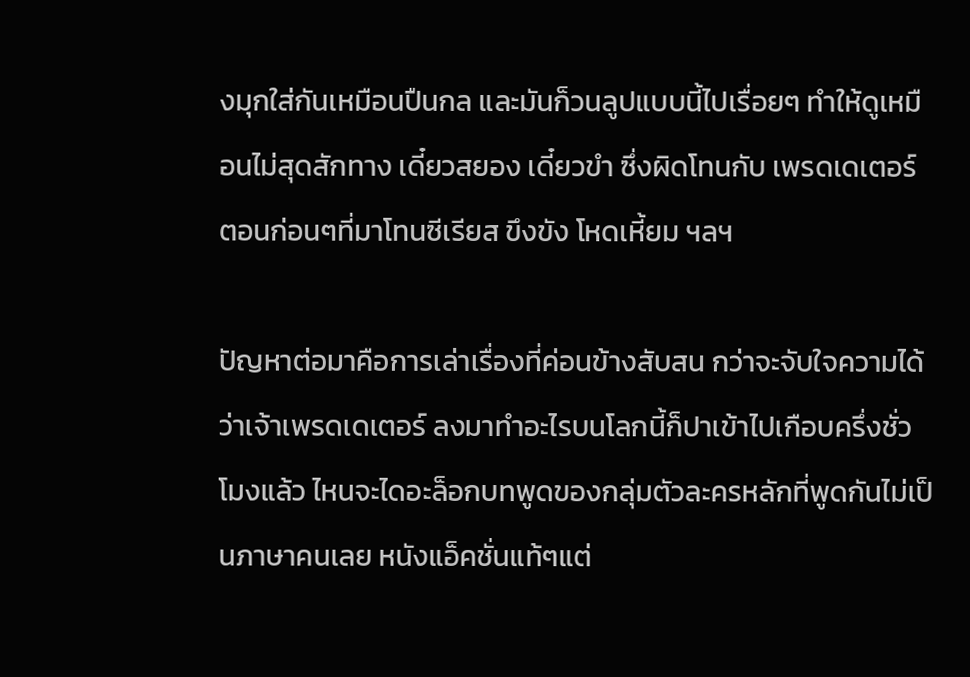งมุกใส่กันเหมือนปืนกล และมันก็วนลูปแบบนี้ไปเรื่อยๆ ทำให้ดูเหมือนไม่สุดสักทาง เดี๋ยวสยอง เดี๋ยวขำ ซึ่งผิดโทนกับ เพรดเดเตอร์ ตอนก่อนๆที่มาโทนซีเรียส ขึงขัง โหดเหี้ยม ฯลฯ

ปัญหาต่อมาคือการเล่าเรื่องที่ค่อนข้างสับสน กว่าจะจับใจความได้ว่าเจ้าเพรดเดเตอร์ ลงมาทำอะไรบนโลกนี้ก็ปาเข้าไปเกือบครึ่งชั่วโมงแล้ว ไหนจะไดอะล็อกบทพูดของกลุ่มตัวละครหลักที่พูดกันไม่เป็นภาษาคนเลย หนังแอ็คชั่นแท้ๆแต่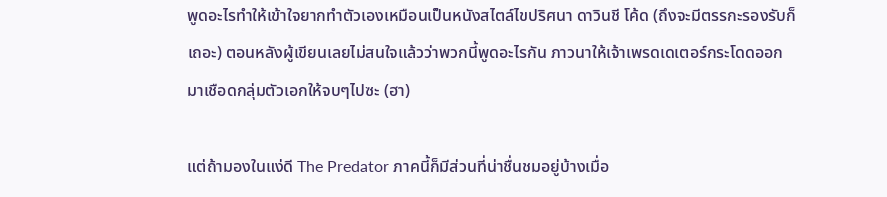พูดอะไรทำให้เข้าใจยากทำตัวเองเหมือนเป็นหนังสไตล์ไขปริศนา ดาวินชี โค้ด (ถึงจะมีตรรกะรองรับก็เถอะ) ตอนหลังผู้เขียนเลยไม่สนใจแล้วว่าพวกนี้พูดอะไรกัน ภาวนาให้เจ้าเพรดเดเตอร์กระโดดออกมาเชือดกลุ่มตัวเอกให้จบๆไปซะ (ฮา)

แต่ถ้ามองในแง่ดี The Predator ภาคนี้ก็มีส่วนที่น่าชื่นชมอยู่บ้างเมื่อ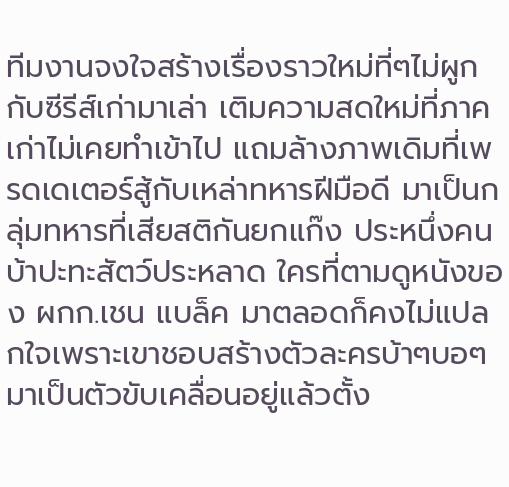ทีมงานจงใจสร้างเรื่องราวใหม่ที่ๆไม่ผูกกับซีรีส์เก่ามาเล่า เติมความสดใหม่ที่ภาคเก่าไม่เคยทำเข้าไป แถมล้างภาพเดิมที่เพรดเดเตอร์สู้กับเหล่าทหารฝีมือดี มาเป็นกลุ่มทหารที่เสียสติกันยกแก๊ง ประหนึ่งคนบ้าปะทะสัตว์ประหลาด ใครที่ตามดูหนังของ ผกก.เชน แบล็ค มาตลอดก็คงไม่แปลกใจเพราะเขาชอบสร้างตัวละครบ้าๆบอๆมาเป็นตัวขับเคลื่อนอยู่แล้วตั้ง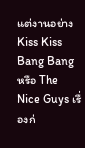แต่งานอย่าง Kiss Kiss Bang Bang หรือ The Nice Guys เรื่องก่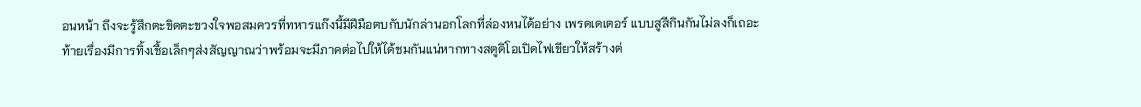อนหน้า ถึงจะรู้สึกตะขิดตะขวงใจพอสมควรที่ทหารแก๊งนี้มีฝีมือตบกับนักล่านอกโลกที่ล่องหนได้อย่าง เพรดเดเตอร์ แบบสูสีกินกันไม่ลงก็เถอะ
ท้ายเรื่องมีการทิ้งเชื้อเล็กๆส่งสัญญาณว่าพร้อมจะมีภาคต่อไปให้ได้ชมกันแน่หากทางสตูดิโอเปิดไฟเขียวให้สร้างต่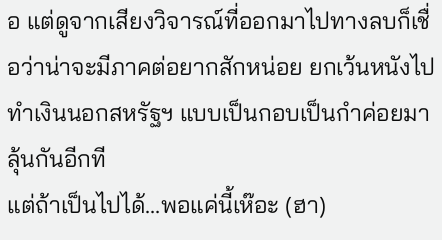อ แต่ดูจากเสียงวิจารณ์ที่ออกมาไปทางลบก็เชื่อว่าน่าจะมีภาคต่อยากสักหน่อย ยกเว้นหนังไปทำเงินนอกสหรัฐฯ แบบเป็นกอบเป็นกำค่อยมาลุ้นกันอีกที
แต่ถ้าเป็นไปได้…พอแค่นี้เห๊อะ (ฮา)